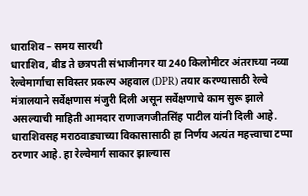धाराशिव – समय सारथी
धाराशिव, बीड ते छत्रपती संभाजीनगर या 240 किलोमीटर अंतराच्या नव्या रेल्वेमार्गाचा सविस्तर प्रकल्प अहवाल (DPR) तयार करण्यासाठी रेल्वे मंत्रालयाने सर्वेक्षणास मंजुरी दिली असून सर्वेक्षणाचे काम सुरू झाले असल्याची माहिती आमदार राणाजगजीतसिंह पाटील यांनी दिली आहे.
धाराशिवसह मराठवाड्याच्या विकासासाठी हा निर्णय अत्यंत महत्त्वाचा टप्पा ठरणार आहे. हा रेल्वेमार्ग साकार झाल्यास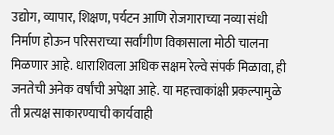उद्योग, व्यापार, शिक्षण, पर्यटन आणि रोजगाराच्या नव्या संधी निर्माण होऊन परिसराच्या सर्वांगीण विकासाला मोठी चालना मिळणार आहे. धाराशिवला अधिक सक्षम रेल्वे संपर्क मिळावा, ही जनतेची अनेक वर्षांची अपेक्षा आहे. या महत्त्वाकांक्षी प्रकल्पामुळे ती प्रत्यक्ष साकारण्याची कार्यवाही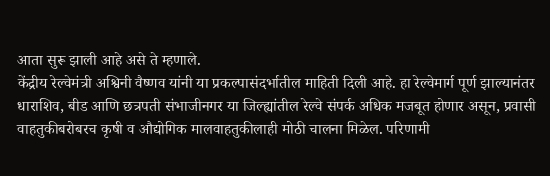आता सुरू झाली आहे असे ते म्हणाले.
केंद्रीय रेल्वेमंत्री अश्विनी वैष्णव यांनी या प्रकल्पासंदर्भातील माहिती दिली आहे. हा रेल्वेमार्ग पूर्ण झाल्यानंतर धाराशिव, बीड आणि छत्रपती संभाजीनगर या जिल्ह्यांतील रेल्वे संपर्क अधिक मजबूत होणार असून, प्रवासी वाहतुकीबरोबरच कृषी व औद्योगिक मालवाहतुकीलाही मोठी चालना मिळेल. परिणामी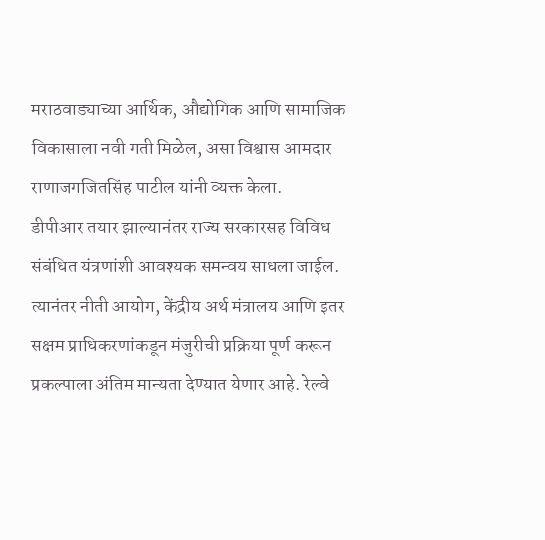मराठवाड्याच्या आर्थिक, औद्योगिक आणि सामाजिक विकासाला नवी गती मिळेल, असा विश्वास आमदार राणाजगजितसिंह पाटील यांनी व्यक्त केला.
डीपीआर तयार झाल्यानंतर राज्य सरकारसह विविध संबंधित यंत्रणांशी आवश्यक समन्वय साधला जाईल. त्यानंतर नीती आयोग, केंद्रीय अर्थ मंत्रालय आणि इतर सक्षम प्राधिकरणांकडून मंजुरीची प्रक्रिया पूर्ण करून प्रकल्पाला अंतिम मान्यता देण्यात येणार आहे. रेल्वे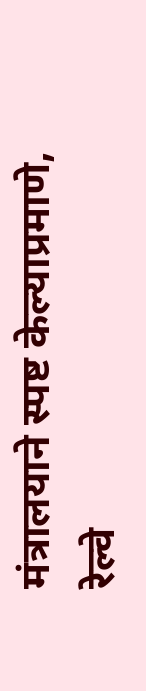मंत्रालयाने स्पष्ट केल्याप्रमाणे, रेल्वे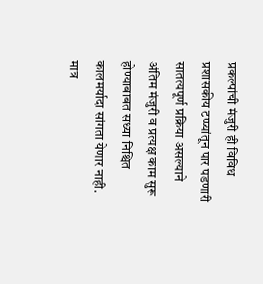प्रकल्पांची मंजुरी ही विविध प्रशासकीय टप्प्यांतून पार पडणारी सातत्यपूर्ण प्रक्रिया असल्याने अंतिम मंजुरी व प्रत्यक्ष काम सुरू होण्याबाबत सध्या निश्चित कालमर्यादा सांगता येणार नाही. मात्र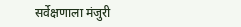सर्वेक्षणाला मंजुरी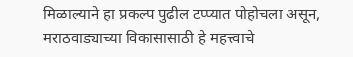मिळाल्याने हा प्रकल्प पुढील टप्प्यात पोहोचला असून, मराठवाड्याच्या विकासासाठी हे महत्त्वाचे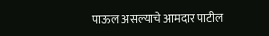पाऊल असल्याचे आमदार पाटील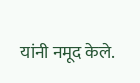यांनी नमूद केले.